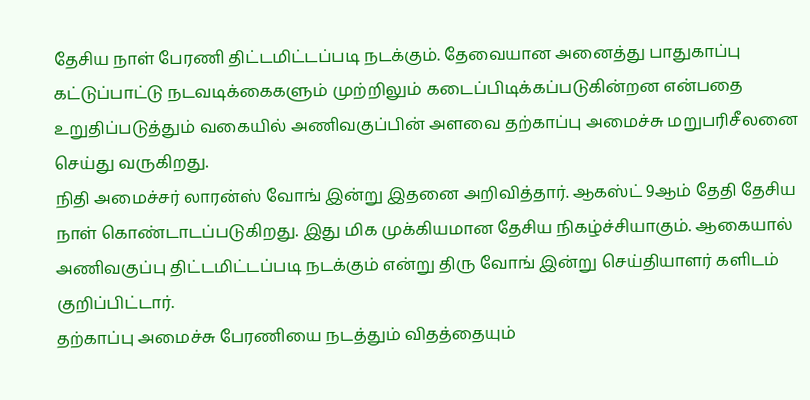தேசிய நாள் பேரணி திட்டமிட்டப்படி நடக்கும். தேவையான அனைத்து பாதுகாப்பு கட்டுப்பாட்டு நடவடிக்கைகளும் முற்றிலும் கடைப்பிடிக்கப்படுகின்றன என்பதை உறுதிப்படுத்தும் வகையில் அணிவகுப்பின் அளவை தற்காப்பு அமைச்சு மறுபரிசீலனை செய்து வருகிறது.
நிதி அமைச்சர் லாரன்ஸ் வோங் இன்று இதனை அறிவித்தார். ஆகஸ்ட் 9ஆம் தேதி தேசிய நாள் கொண்டாடப்படுகிறது. இது மிக முக்கியமான தேசிய நிகழ்ச்சியாகும். ஆகையால் அணிவகுப்பு திட்டமிட்டப்படி நடக்கும் என்று திரு வோங் இன்று செய்தியாளர் களிடம் குறிப்பிட்டார்.
தற்காப்பு அமைச்சு பேரணியை நடத்தும் விதத்தையும்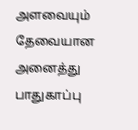அளவையும் தேவையான அனைத்து பாதுகாப்பு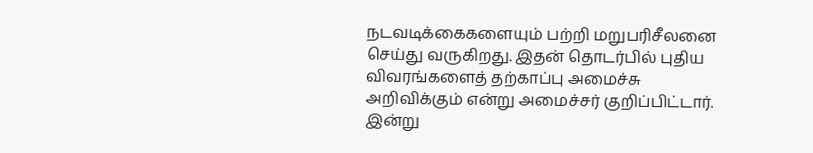நடவடிக்கைகளையும் பற்றி மறுபரிசீலனை செய்து வருகிறது. இதன் தொடர்பில் புதிய விவரங்களைத் தற்காப்பு அமைச்சு அறிவிக்கும் என்று அமைச்சர் குறிப்பிட்டார்.
இன்று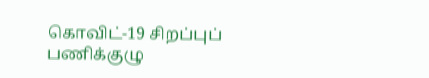கொவிட்-19 சிறப்புப் பணிக்குழு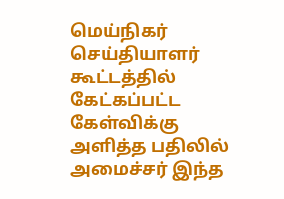மெய்நிகர் செய்தியாளர் கூட்டத்தில் கேட்கப்பட்ட கேள்விக்கு அளித்த பதிலில் அமைச்சர் இந்த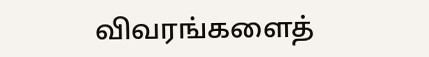விவரங்களைத்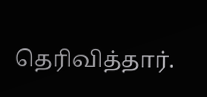தெரிவித்தார்.